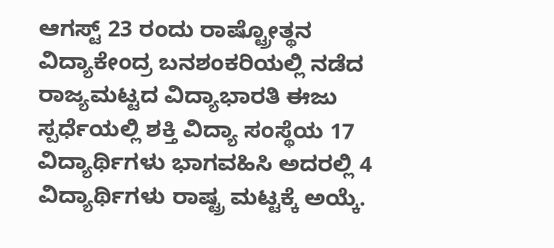ಆಗಸ್ಟ್ 23 ರಂದು ರಾಷ್ಟ್ರೋತ್ಥನ ವಿದ್ಯಾಕೇಂದ್ರ ಬನಶಂಕರಿಯಲ್ಲಿ ನಡೆದ ರಾಜ್ಯಮಟ್ಟದ ವಿದ್ಯಾಭಾರತಿ ಈಜು ಸ್ಪರ್ಧೆಯಲ್ಲಿ ಶಕ್ತಿ ವಿದ್ಯಾ ಸಂಸ್ಥೆಯ 17 ವಿದ್ಯಾರ್ಥಿಗಳು ಭಾಗವಹಿಸಿ ಅದರಲ್ಲಿ 4 ವಿದ್ಯಾರ್ಥಿಗಳು ರಾಷ್ಟ್ರ ಮಟ್ಟಕ್ಕೆ ಅಯ್ಕೆ.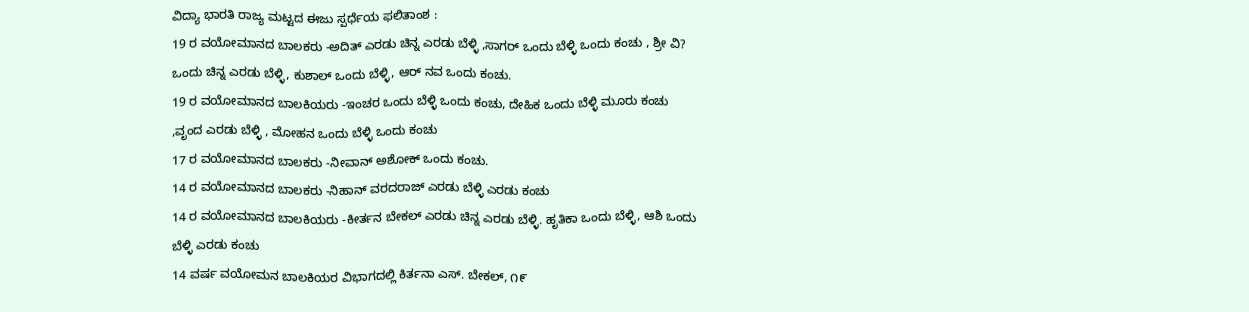ವಿದ್ಯಾ ಭಾರತಿ ರಾಜ್ಯ ಮಟ್ಟದ ಈಜು ಸ್ಪರ್ಧೆಯ ಫಲಿತಾಂಶ :
19 ರ ವಯೋಮಾನದ ಬಾಲಕರು -ಅದಿತ್ ಎರಡು ಚಿನ್ನ ಎರಡು ಬೆಳ್ಳಿ ,ಸಾಗರ್ ಒಂದು ಬೆಳ್ಳಿ ಒಂದು ಕಂಚು , ಶ್ರೀ ವಿ? ಒಂದು ಚಿನ್ನ ಎರಡು ಬೆಳ್ಳಿ, ಕುಶಾಲ್ ಒಂದು ಬೆಳ್ಳಿ, ಆರ್ ನವ ಒಂದು ಕಂಚು.
19 ರ ವಯೋಮಾನದ ಬಾಲಕಿಯರು -ಇಂಚರ ಒಂದು ಬೆಳ್ಳಿ ಒಂದು ಕಂಚು, ದೇಹಿಕ ಒಂದು ಬೆಳ್ಳಿ ಮೂರು ಕಂಚು ,ವೃಂದ ಎರಡು ಬೆಳ್ಳಿ , ಮೋಹನ ಒಂದು ಬೆಳ್ಳಿ ಒಂದು ಕಂಚು
17 ರ ವಯೋಮಾನದ ಬಾಲಕರು -ನೀವಾನ್ ಅಶೋಕ್ ಒಂದು ಕಂಚು.
14 ರ ವಯೋಮಾನದ ಬಾಲಕರು -ನಿಹಾನ್ ವರದರಾಜ್ ಎರಡು ಬೆಳ್ಳಿ ಎರಡು ಕಂಚು
14 ರ ವಯೋಮಾನದ ಬಾಲಕಿಯರು -ಕೀರ್ತನ ಬೇಕಲ್ ಎರಡು ಚಿನ್ನ ಎರಡು ಬೆಳ್ಳಿ. ಹೃತಿಕಾ ಒಂದು ಬೆಳ್ಳಿ, ಆಶಿ ಒಂದು ಬೆಳ್ಳಿ ಎರಡು ಕಂಚು
14 ವರ್ಷ ವಯೋಮನ ಬಾಲಕಿಯರ ವಿಭಾಗದಲ್ಲಿ ಕಿರ್ತನಾ ಎಸ್. ಬೇಕಲ್, ೧೯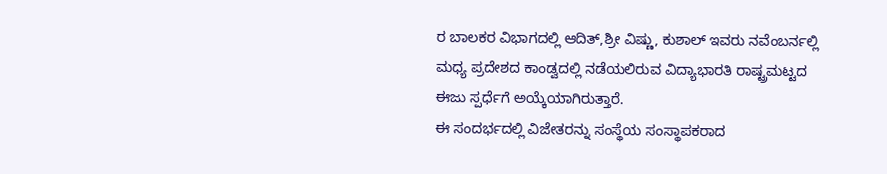ರ ಬಾಲಕರ ವಿಭಾಗದಲ್ಲಿ ಆದಿತ್,ಶ್ರೀ ವಿಷ್ಣು, ಕುಶಾಲ್ ಇವರು ನವೆಂಬರ್ನಲ್ಲಿ ಮಧ್ಯ ಪ್ರದೇಶದ ಕಾಂಡ್ವದಲ್ಲಿ ನಡೆಯಲಿರುವ ವಿದ್ಯಾಭಾರತಿ ರಾಷ್ಟ್ರಮಟ್ಟದ ಈಜು ಸ್ಪರ್ಧೆಗೆ ಅಯ್ಕೆಯಾಗಿರುತ್ತಾರೆ.
ಈ ಸಂದರ್ಭದಲ್ಲಿ ವಿಜೇತರನ್ನು ಸಂಸ್ಥೆಯ ಸಂಸ್ಥಾಪಕರಾದ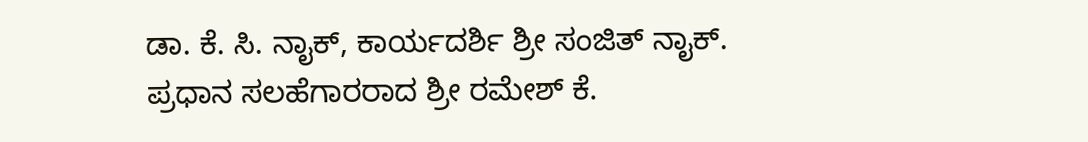ಡಾ. ಕೆ. ಸಿ. ನಾೖಕ್, ಕಾರ್ಯದರ್ಶಿ ಶ್ರೀ ಸಂಜಿತ್ ನಾೖಕ್. ಪ್ರಧಾನ ಸಲಹೆಗಾರರಾದ ಶ್ರೀ ರಮೇಶ್ ಕೆ.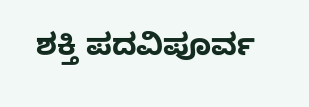ಶಕ್ತಿ ಪದವಿಪೂರ್ವ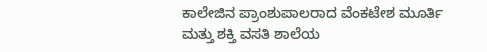ಕಾಲೇಜಿನ ಪ್ರಾಂಶುಪಾಲರಾದ ವೆಂಕಟೇಶ ಮೂರ್ತಿ ಮತ್ತು ಶಕ್ತಿ ವಸತಿ ಶಾಲೆಯ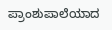ಪ್ರಾಂಶುಪಾಲೆಯಾದ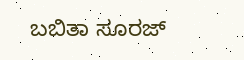ಬಬಿತಾ ಸೂರಜ್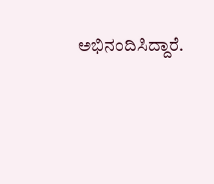ಅಭಿನಂದಿಸಿದ್ದಾರೆ.